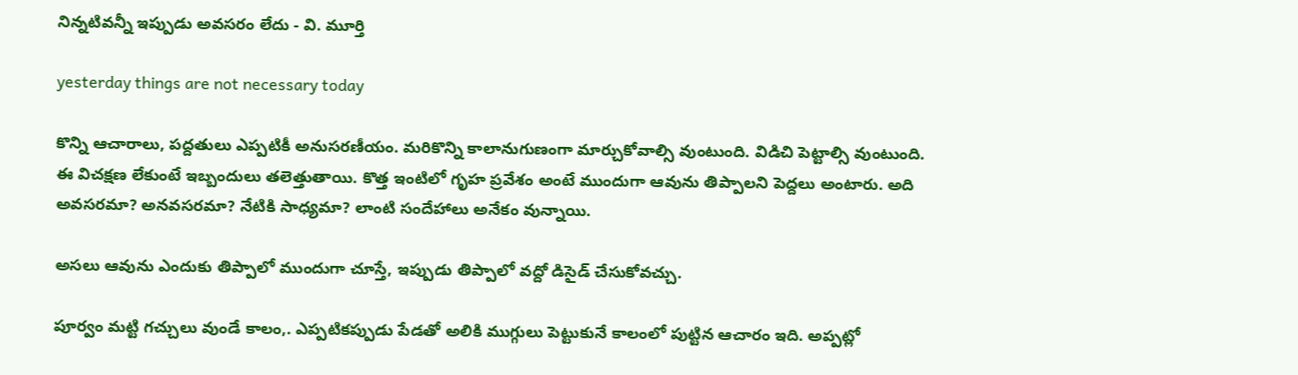నిన్నటివన్నీ ఇప్పుడు అవసరం లేదు - వి. మూర్తి

yesterday things are not necessary today

కొన్ని ఆచారాలు, పద్దతులు ఎప్పటికీ అనుసరణీయం. మరికొన్ని కాలానుగుణంగా మార్చుకోవాల్సి వుంటుంది. విడిచి పెట్టాల్సి వుంటుంది. ఈ విచక్షణ లేకుంటే ఇబ్బందులు తలెత్తుతాయి. కొత్త ఇంటిలో గృహ ప్రవేశం అంటే ముందుగా ఆవును తిప్పాలని పెద్దలు అంటారు. అది అవసరమా? అనవసరమా? నేటికి సాధ్యమా? లాంటి సందేహాలు అనేకం వున్నాయి.

అసలు ఆవును ఎందుకు తిప్పాలో ముందుగా చూస్తే, ఇప్పుడు తిప్పాలో వద్దో డిసైడ్ చేసుకోవచ్చు.

పూర్వం మట్టి గచ్చులు వుండే కాలం,. ఎప్పటికప్పుడు పేడతో అలికి ముగ్గులు పెట్టుకునే కాలంలో పుట్టిన ఆచారం ఇది. అప్పట్లో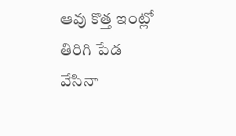ఆవు కొత్త ఇంట్లో తిరిగి పేడ వేసినా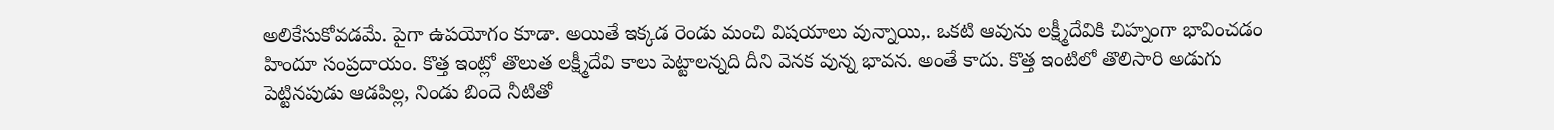అలికేసుకోవడమే. పైగా ఉపయోగం కూడా. అయితే ఇక్కడ రెండు మంచి విషయాలు వున్నాయి,. ఒకటి ఆవును లక్ష్మీదేవికి చిహ్నంగా భావించడం హిందూ సంప్రదాయం. కొత్త ఇంట్లో తొలుత లక్ష్మీదేవి కాలు పెట్టాలన్నది దీని వెనక వున్న భావన. అంతే కాదు. కొత్త ఇంటిలో తొలిసారి అడుగు పెట్టినపుడు ఆడపిల్ల, నిండు బిందె నీటితో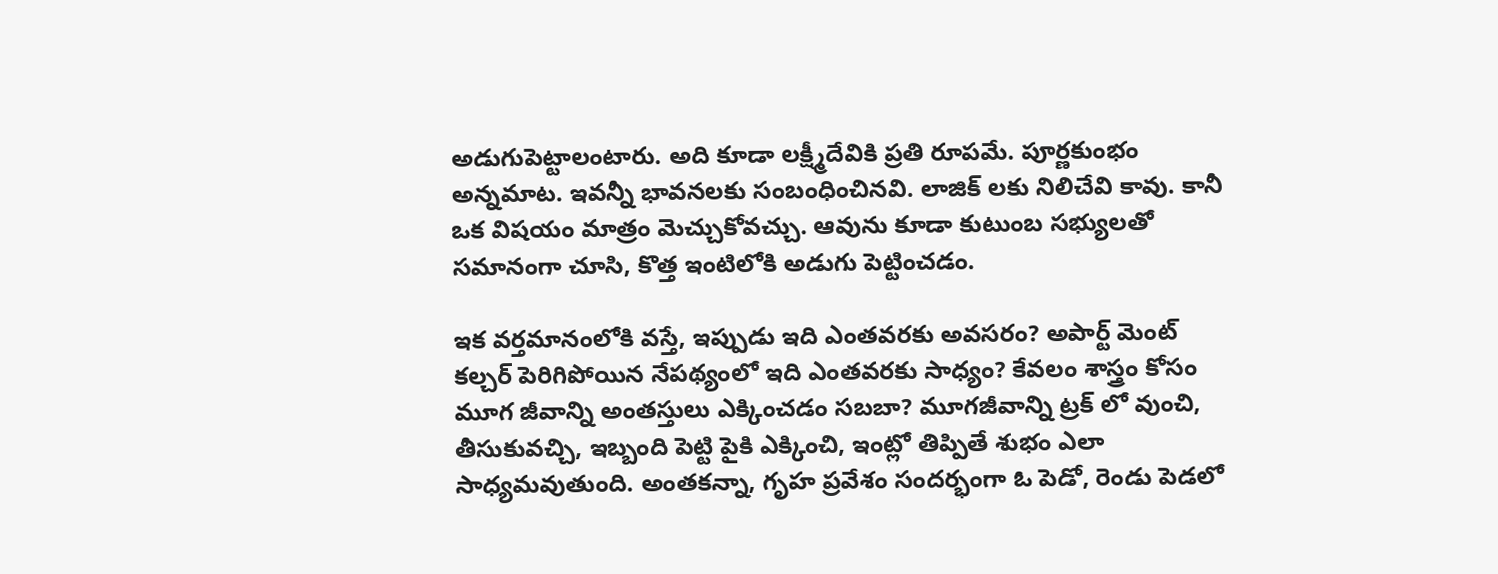అడుగుపెట్టాలంటారు. అది కూడా లక్ష్మీదేవికి ప్రతి రూపమే. పూర్ణకుంభం అన్నమాట. ఇవన్నీ భావనలకు సంబంధించినవి. లాజిక్ లకు నిలిచేవి కావు. కానీ ఒక విషయం మాత్రం మెచ్చుకోవచ్చు. ఆవును కూడా కుటుంబ సభ్యులతో సమానంగా చూసి, కొత్త ఇంటిలోకి అడుగు పెట్టించడం.

ఇక వర్తమానంలోకి వస్తే, ఇప్పుడు ఇది ఎంతవరకు అవసరం? అపార్ట్ మెంట్ కల్చర్ పెరిగిపోయిన నేపథ్యంలో ఇది ఎంతవరకు సాధ్యం? కేవలం శాస్త్రం కోసం మూగ జీవాన్ని అంతస్తులు ఎక్కించడం సబబా? మూగజీవాన్ని ట్రక్ లో వుంచి, తీసుకువచ్చి, ఇబ్బంది పెట్టి పైకి ఎక్కించి, ఇంట్లో తిప్పితే శుభం ఎలా సాధ్యమవుతుంది. అంతకన్నా, గృహ ప్రవేశం సందర్భంగా ఓ పెడో, రెండు పెడలో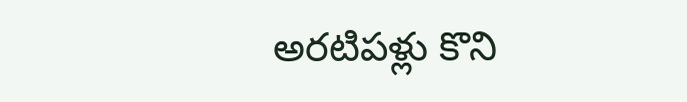అరటిపళ్లు కొని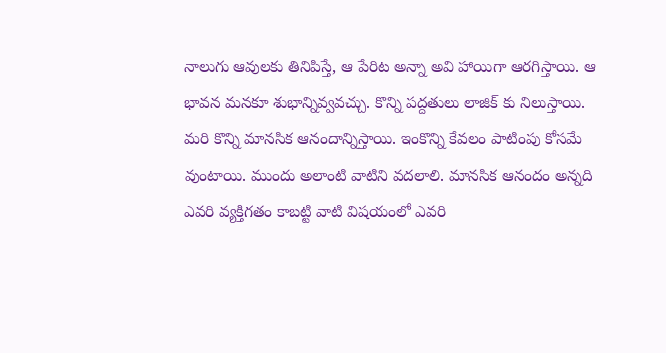నాలుగు ఆవులకు తినిపిస్తే, ఆ పేరిట అన్నా అవి హాయిగా ఆరగిస్తాయి. ఆ భావన మనకూ శుభాన్నివ్వవచ్చు. కొన్ని పద్దతులు లాజిక్ కు నిలుస్తాయి. మరి కొన్ని మానసిక ఆనందాన్నిస్తాయి. ఇంకొన్ని కేవలం పాటింపు కోసమే వుంటాయి. ముందు అలాంటి వాటిని వదలాలి. మానసిక ఆనందం అన్నది ఎవరి వ్యక్తిగతం కాబట్టి వాటి విషయంలో ఎవరి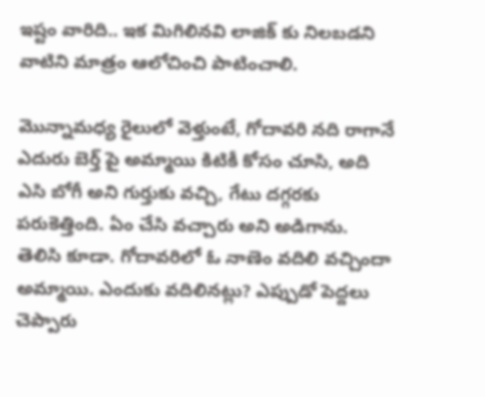ఇష్టం వారిది.. ఇక మిగిలినవి లాజిక్ కు నిలబడని వాటిని మాత్రం ఆలోచించి పాటించాలి.

మొన్నామధ్య రైలులో వెళ్తుంటే, గోదావరి నది రాగానే ఎదురు బెర్త్ పై అమ్మాయి కిటికీ కోసం చూసి, అది ఎసి బోగీ అని గుర్తుకు వచ్చి, గేటు దగ్గరకు పరుకెత్తింది. ఏం చేసి వచ్చారు అని అడిగాను. తెలిసి కూడా. గోదావరిలో ఓ నాణెం వదిలి వచ్చిందా అమ్మాయి. ఎందుకు వదిలినట్లు? ఎప్పుడో పెద్దలు చెప్పారు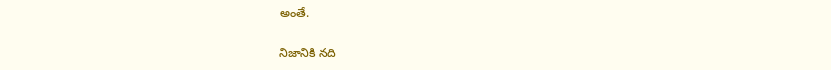అంతే.

నిజానికి నది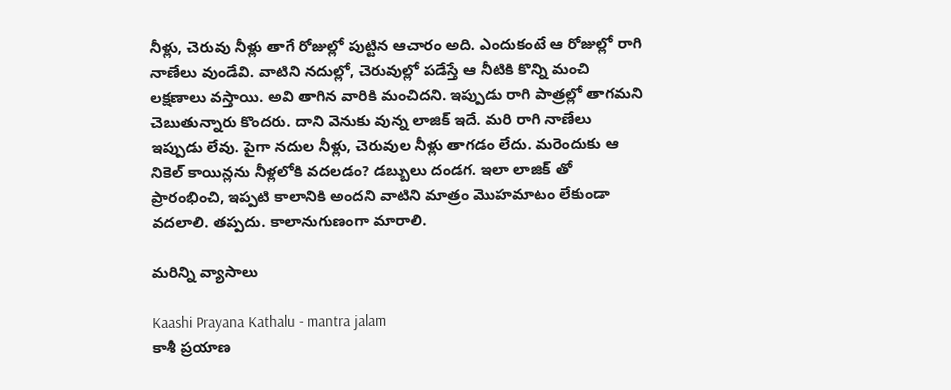నీళ్లు, చెరువు నీళ్లు తాగే రోజుల్లో పుట్టిన ఆచారం అది. ఎందుకంటే ఆ రోజుల్లో రాగి నాణేలు వుండేవి. వాటిని నదుల్లో, చెరువుల్లో పడేస్తే ఆ నీటికి కొన్ని మంచి లక్షణాలు వస్తాయి. అవి తాగిన వారికి మంచిదని. ఇప్పుడు రాగి పాత్రల్లో తాగమని చెబుతున్నారు కొందరు. దాని వెనుకు వున్న లాజిక్ ఇదే. మరి రాగి నాణేలు ఇప్పుడు లేవు. పైగా నదుల నీళ్లు, చెరువుల నీళ్లు తాగడం లేదు. మరెందుకు ఆ నికెల్ కాయిన్లను నీళ్లలోకి వదలడం? డబ్బులు దండగ. ఇలా లాజిక్ తో ప్రారంభించి, ఇప్పటి కాలానికి అందని వాటిని మాత్రం మొహమాటం లేకుండా వదలాలి. తప్పదు. కాలానుగుణంగా మారాలి.

మరిన్ని వ్యాసాలు

Kaashi Prayana Kathalu - mantra jalam
కాశీ ప్రయాణ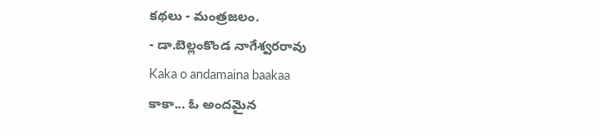కథలు - మంత్రజలం.
- డా.బెల్లంకొండ నాగేశ్వరరావు
Kaka o andamaina baakaa
కాకా... ఓ అందమైన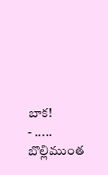బాక!
- ..... బొల్లిముంత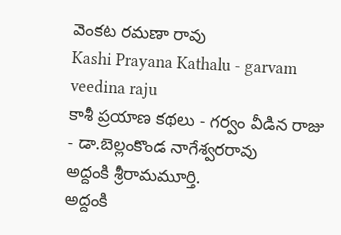వెంకట రమణా రావు
Kashi Prayana Kathalu - garvam veedina raju
కాశీ ప్రయాణ కథలు - గర్వం వీడిన రాజు
- డా.బెల్లంకొండ నాగేశ్వరరావు
అద్దంకి శ్రీరామమూర్తి.
అద్దంకి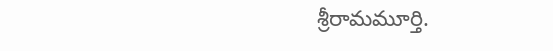శ్రీరామమూర్తి.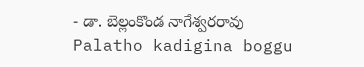- డా. బెల్లంకొండ నాగేశ్వరరావు
Palatho kadigina boggu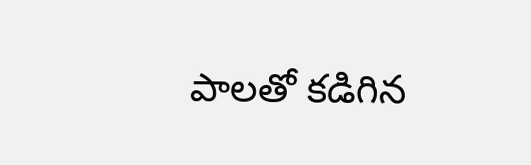పాలతో కడిగిన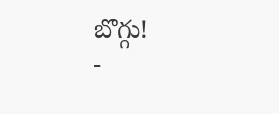బొగ్గు!
-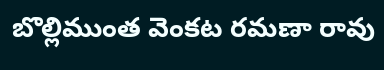బొల్లిముంత వెంకట రమణా రావు